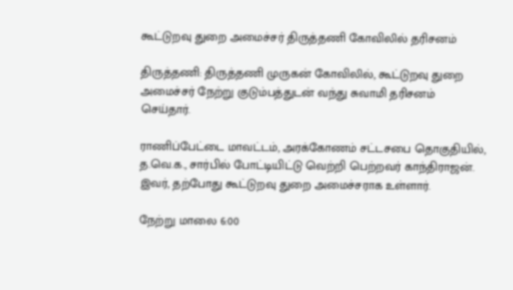கூட்டுறவு துறை அமைச்சர் திருத்தணி கோவிலில் தரிசனம்

திருத்தணி: திருத்தணி முருகன் கோவிலில், கூட்டுறவு துறை அமைச்சர் நேற்று குடும்பத்துடன் வந்து சுவாமி தரிசனம் செய்தார்.

ராணிப்பேட்டை மாவட்டம், அரக்கோணம் சட்டசபை தொகுதியில், த.வெ.க., சார்பில் போட்டியிட்டு வெற்றி பெற்றவர் காந்திராஜன். இவர், தற்போது கூட்டுறவு துறை அமைச்சராக உள்ளார்.

நேற்று மாலை 6:00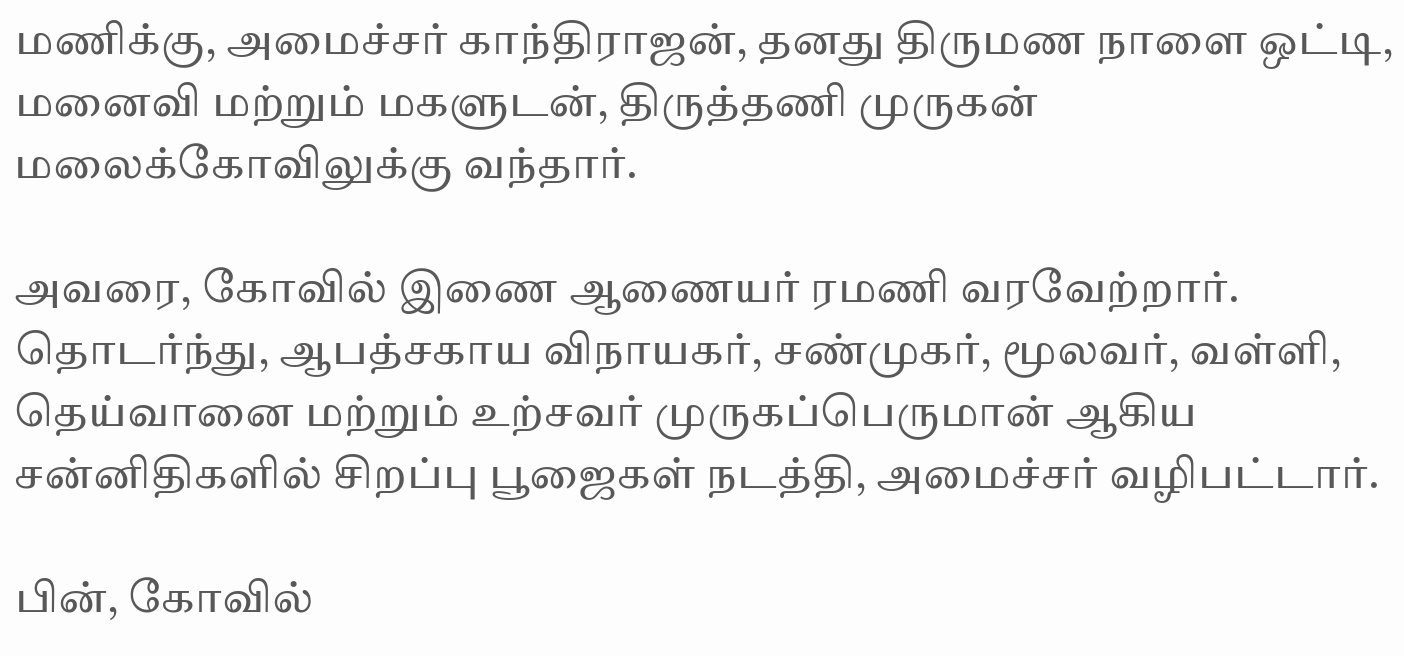மணிக்கு, அமைச்சர் காந்திராஜன், தனது திருமண நாளை ஒட்டி, மனைவி மற்றும் மகளுடன், திருத்தணி முருகன் மலைக்கோவிலுக்கு வந்தார்.

அவரை, கோவில் இணை ஆணையர் ரமணி வரவேற்றார். தொடர்ந்து, ஆபத்சகாய விநாயகர், சண்முகர், மூலவர், வள்ளி, தெய்வானை மற்றும் உற்சவர் முருகப்பெருமான் ஆகிய சன்னிதிகளில் சிறப்பு பூஜைகள் நடத்தி, அமைச்சர் வழிபட்டார்.

பின், கோவில்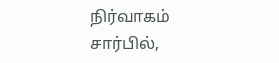நிர்வாகம் சார்பில்,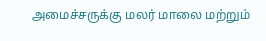அமைச்சருக்கு மலர் மாலை மற்றும்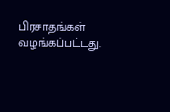பிரசாதங்கள் வழங்கப்பட்டது.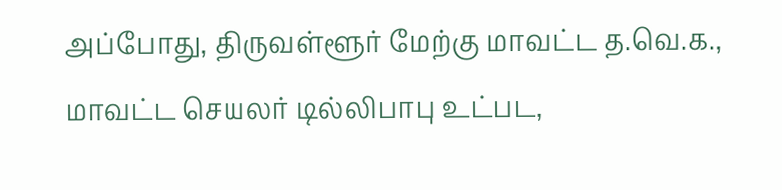அப்போது, திருவள்ளூர் மேற்கு மாவட்ட த.வெ.க., மாவட்ட செயலர் டில்லிபாபு உட்பட,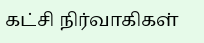கட்சி நிர்வாகிகள்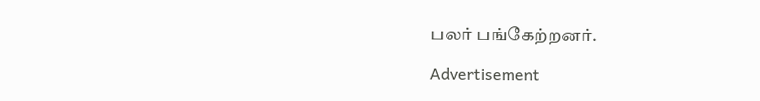பலர் பங்கேற்றனர்.

Advertisement